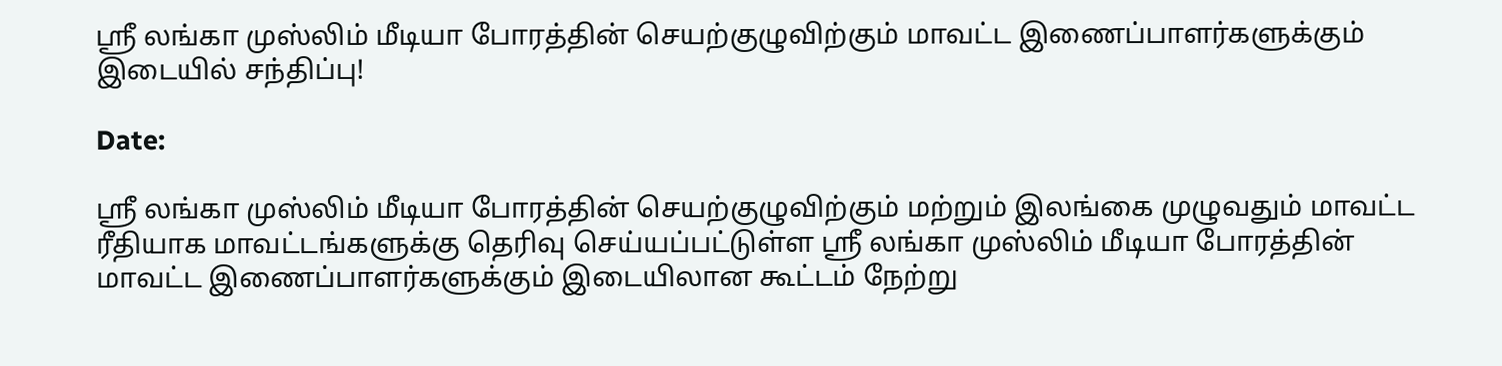ஸ்ரீ லங்கா முஸ்லிம் மீடியா போரத்தின் செயற்குழுவிற்கும் மாவட்ட இணைப்பாளர்களுக்கும் இடையில் சந்திப்பு!

Date:

ஸ்ரீ லங்கா முஸ்லிம் மீடியா போரத்தின் செயற்குழுவிற்கும் மற்றும் இலங்கை முழுவதும் மாவட்ட ரீதியாக மாவட்டங்களுக்கு தெரிவு செய்யப்பட்டுள்ள ஸ்ரீ லங்கா முஸ்லிம் மீடியா போரத்தின் மாவட்ட இணைப்பாளர்களுக்கும் இடையிலான கூட்டம் நேற்று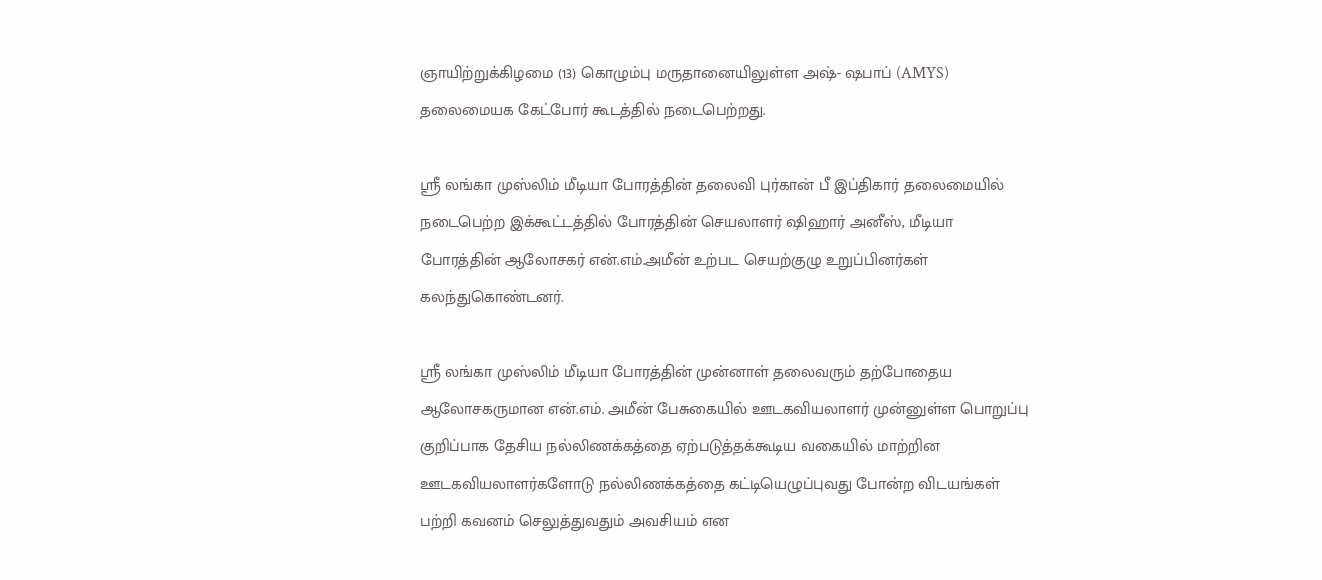ஞாயிற்றுக்கிழமை (13) கொழும்பு மருதானையிலுள்ள அஷ்- ஷபாப் (AMYS) தலைமையக கேட்போர் கூடத்தில் நடைபெற்றது.

ஸ்ரீ லங்கா முஸ்லிம் மீடியா போரத்தின் தலைவி புர்கான் பீ இப்திகார் தலைமையில் நடைபெற்ற இக்கூட்டத்தில் போரத்தின் செயலாளர் ஷிஹார் அனீஸ், மீடியா போரத்தின் ஆலோசகர் என்.எம்.அமீன் உற்பட செயற்குழு உறுப்பினர்கள் கலந்துகொண்டனர்.

ஸ்ரீ லங்கா முஸ்லிம் மீடியா போரத்தின் முன்னாள் தலைவரும் தற்போதைய ஆலோசகருமான என்.எம். அமீன் பேசுகையில் ஊடகவியலாளர் முன்னுள்ள பொறுப்பு குறிப்பாக தேசிய நல்லிணக்கத்தை ஏற்படுத்தக்கூடிய வகையில் மாற்றின ஊடகவியலாளர்களோடு நல்லிணக்கத்தை கட்டியெழுப்புவது போன்ற விடயங்கள் பற்றி கவனம் செலுத்துவதும் அவசியம் என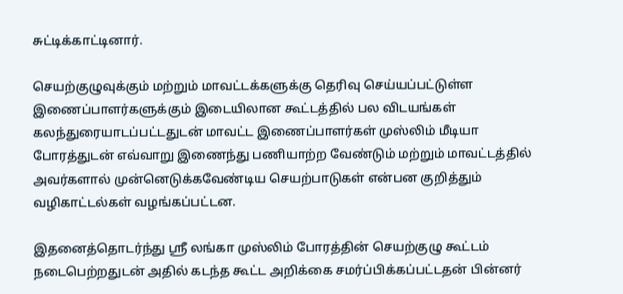சுட்டிக்காட்டினார்.

செயற்குழுவுக்கும் மற்றும் மாவட்டக்களுக்கு தெரிவு செய்யப்பட்டுள்ள இணைப்பாளர்களுக்கும் இடையிலான கூட்டத்தில் பல விடயங்கள் கலந்துரையாடப்பட்டதுடன் மாவட்ட இணைப்பாளர்கள் முஸ்லிம் மீடியா போரத்துடன் எவ்வாறு இணைந்து பணியாற்ற வேண்டும் மற்றும் மாவட்டத்தில் அவர்களால் முன்னெடுக்கவேண்டிய செயற்பாடுகள் என்பன குறித்தும் வழிகாட்டல்கள் வழங்கப்பட்டன.

இதனைத்தொடர்ந்து ஸ்ரீ லங்கா முஸ்லிம் போரத்தின் செயற்குழு கூட்டம் நடைபெற்றதுடன் அதில் கடந்த கூட்ட அறிக்கை சமர்ப்பிக்கப்பட்டதன் பின்னர்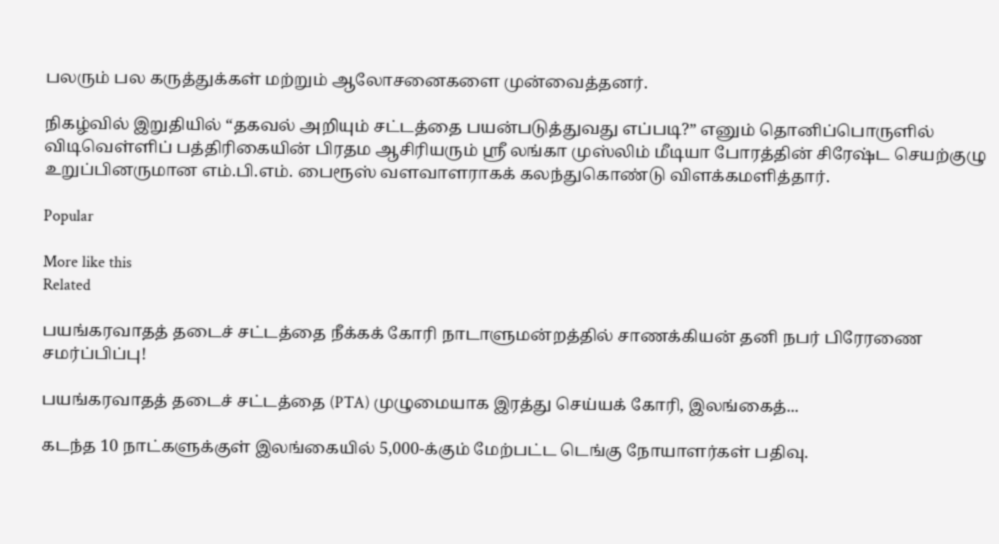பலரும் பல கருத்துக்கள் மற்றும் ஆலோசனைகளை முன்வைத்தனர்.

நிகழ்வில் இறுதியில் “தகவல் அறியும் சட்டத்தை பயன்படுத்துவது எப்படி?” எனும் தொனிப்பொருளில் விடிவெள்ளிப் பத்திரிகையின் பிரதம ஆசிரியரும் ஸ்ரீ லங்கா முஸ்லிம் மீடியா போரத்தின் சிரேஷ்ட செயற்குழு உறுப்பினருமான எம்.பி.எம். பைரூஸ் வளவாளராகக் கலந்துகொண்டு விளக்கமளித்தார்.

Popular

More like this
Related

பயங்கரவாதத் தடைச் சட்டத்தை நீக்கக் கோரி நாடாளுமன்றத்தில் சாணக்கியன் தனி நபர் பிரேரணை சமர்ப்பிப்பு!

பயங்கரவாதத் தடைச் சட்டத்தை (PTA) முழுமையாக இரத்து செய்யக் கோரி, இலங்கைத்...

கடந்த 10 நாட்களுக்குள் இலங்கையில் 5,000-க்கும் மேற்பட்ட டெங்கு நோயாளர்கள் பதிவு.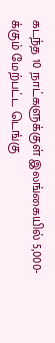கடந்த 10 நாட்களுக்குள் இலங்கையில் 5,000-க்கும் மேற்பட்ட டெங்கு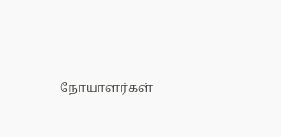நோயாளர்கள்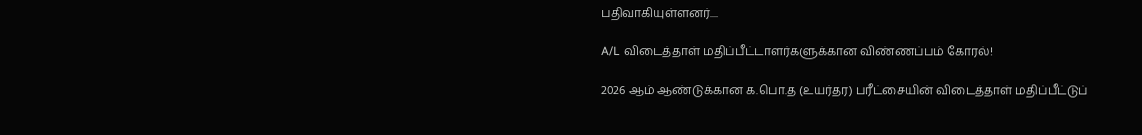பதிவாகியுள்ளனர்....

A/L விடைத்தாள் மதிப்பீட்டாளர்களுக்கான விண்ணப்பம் கோரல்!

2026 ஆம் ஆண்டுக்கான க.பொ.த (உயர்தர) பரீட்சையின் விடைத்தாள் மதிப்பீட்டுப்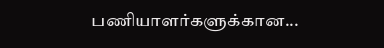பணியாளர்களுக்கான...